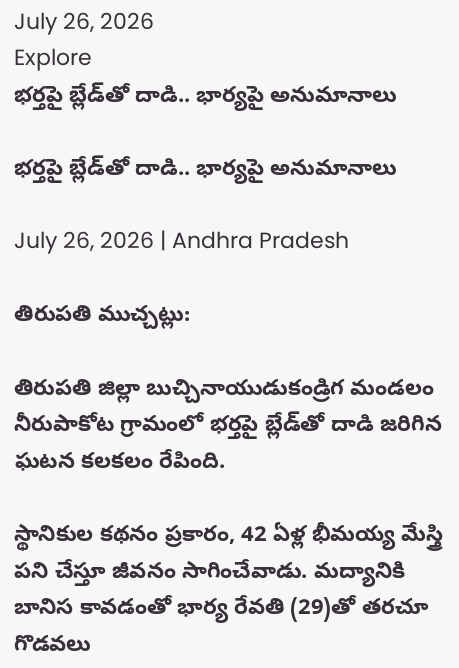July 26, 2026
Explore
భర్తపై బ్లేడ్‌తో దాడి.. భార్యపై అనుమానాలు

భర్తపై బ్లేడ్‌తో దాడి.. భార్యపై అనుమానాలు

July 26, 2026 | Andhra Pradesh

తిరుపతి ముచ్చట్లు:

తిరుపతి జిల్లా బుచ్చినాయుడుకండ్రిగ మండలం నీరుపాకోట గ్రామంలో భర్తపై బ్లేడ్‌తో దాడి జరిగిన ఘటన కలకలం రేపింది.

స్థానికుల కథనం ప్రకారం, 42 ఏళ్ల భీమయ్య మేస్త్రి పని చేస్తూ జీవనం సాగించేవాడు. మద్యానికి బానిస కావడంతో భార్య రేవతి (29)తో తరచూ గొడవలు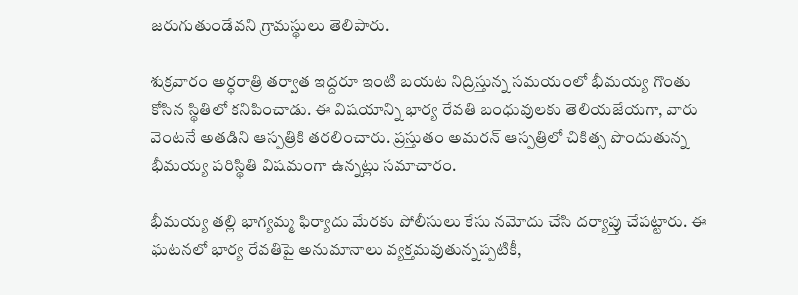జరుగుతుండేవని గ్రామస్థులు తెలిపారు.

శుక్రవారం అర్ధరాత్రి తర్వాత ఇద్దరూ ఇంటి బయట నిద్రిస్తున్న సమయంలో భీమయ్య గొంతు కోసిన స్థితిలో కనిపించాడు. ఈ విషయాన్ని భార్య రేవతి బంధువులకు తెలియజేయగా, వారు వెంటనే అతడిని ఆస్పత్రికి తరలించారు. ప్రస్తుతం అమరన్ ఆస్పత్రిలో చికిత్స పొందుతున్న భీమయ్య పరిస్థితి విషమంగా ఉన్నట్లు సమాచారం.

భీమయ్య తల్లి భాగ్యమ్మ ఫిర్యాదు మేరకు పోలీసులు కేసు నమోదు చేసి దర్యాప్తు చేపట్టారు. ఈ ఘటనలో భార్య రేవతిపై అనుమానాలు వ్యక్తమవుతున్నప్పటికీ,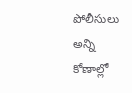పోలీసులు అన్ని కోణాల్లో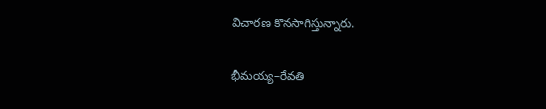విచారణ కొనసాగిస్తున్నారు.

భీమయ్య–రేవతి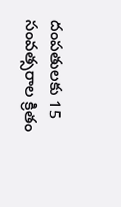దంపతులకు 15 సంవత్సరాల క్రితం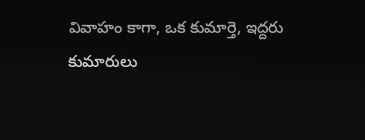వివాహం కాగా, ఒక కుమార్తె, ఇద్దరు కుమారులు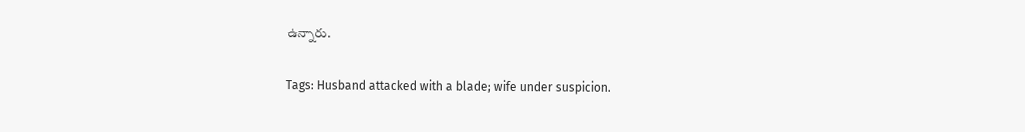ఉన్నారు.

Tags: Husband attacked with a blade; wife under suspicion.